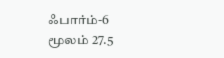ஃபார்ம்-6 மூலம் 27.5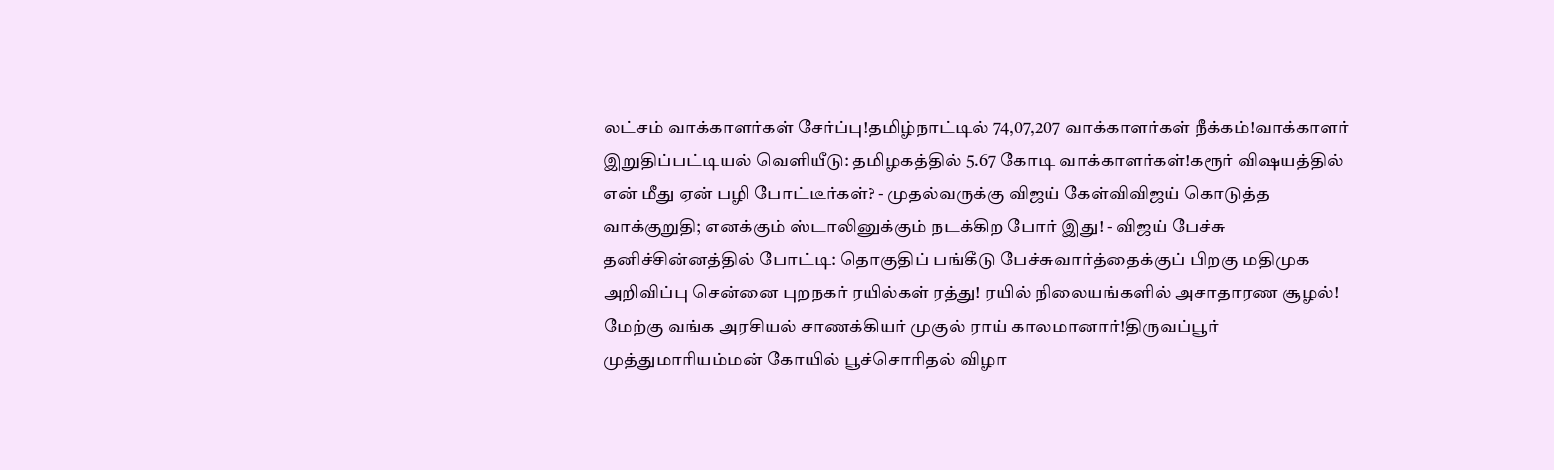லட்சம் வாக்காளர்கள் சேர்ப்பு!தமிழ்நாட்டில் 74,07,207 வாக்காளர்கள் நீக்கம்!வாக்காளர் இறுதிப்பட்டியல் வெளியீடு: தமிழகத்தில் 5.67 கோடி வாக்காளர்கள்!கரூர் விஷயத்தில் என் மீது ஏன் பழி போட்டீர்கள்? - முதல்வருக்கு விஜய் கேள்விவிஜய் கொடுத்த வாக்குறுதி; எனக்கும் ஸ்டாலினுக்கும் நடக்கிற போர் இது! - விஜய் பேச்சு தனிச்சின்னத்தில் போட்டி: தொகுதிப் பங்கீடு பேச்சுவார்த்தைக்குப் பிறகு மதிமுக அறிவிப்பு சென்னை புறநகர் ரயில்கள் ரத்து! ரயில் நிலையங்களில் அசாதாரண சூழல்! மேற்கு வங்க அரசியல் சாணக்கியர் முகுல் ராய் காலமானார்!திருவப்பூர் முத்துமாரியம்மன் கோயில் பூச்சொரிதல் விழா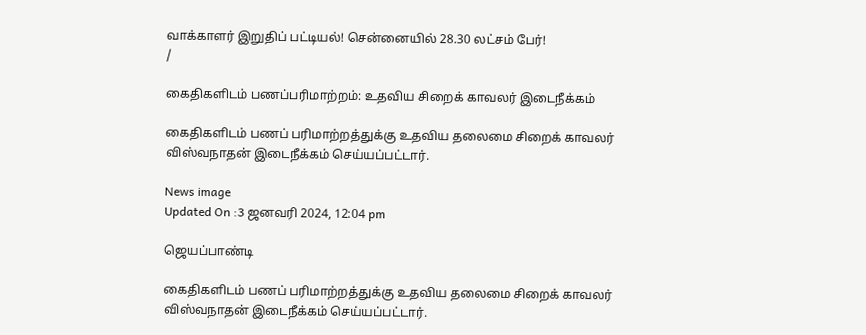வாக்காளர் இறுதிப் பட்டியல்! சென்னையில் 28.30 லட்சம் பேர்!
/

கைதிகளிடம் பணப்பரிமாற்றம்: உதவிய சிறைக் காவலர் இடைநீக்கம்

கைதிகளிடம் பணப் பரிமாற்றத்துக்கு உதவிய தலைமை சிறைக் காவலர் விஸ்வநாதன் இடைநீக்கம் செய்யப்பட்டார்.

News image
Updated On :3 ஜனவரி 2024, 12:04 pm

ஜெயப்பாண்டி

கைதிகளிடம் பணப் பரிமாற்றத்துக்கு உதவிய தலைமை சிறைக் காவலர் விஸ்வநாதன் இடைநீக்கம் செய்யப்பட்டார்.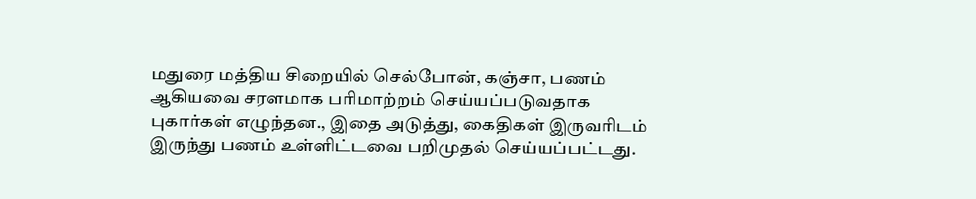மதுரை மத்திய சிறையில் செல்போன், கஞ்சா, பணம் ஆகியவை சரளமாக பரிமாற்றம் செய்யப்படுவதாக புகார்கள் எழுந்தன., இதை அடுத்து, கைதிகள் இருவரிடம் இருந்து பணம் உள்ளிட்டவை பறிமுதல் செய்யப்பட்டது.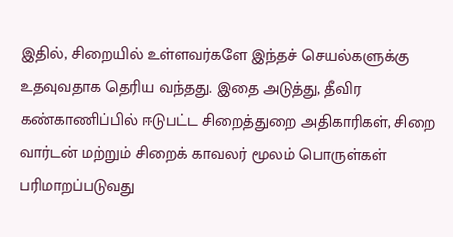இதில், சிறையில் உள்ளவர்களே இந்தச் செயல்களுக்கு உதவுவதாக தெரிய வந்தது. இதை அடுத்து, தீவிர கண்காணிப்பில் ஈடுபட்ட சிறைத்துறை அதிகாரிகள், சிறை வார்டன் மற்றும் சிறைக் காவலர் மூலம் பொருள்கள் பரிமாறப்படுவது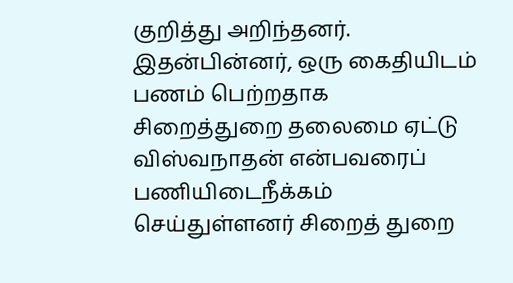குறித்து அறிந்தனர். இதன்பின்னர், ஒரு கைதியிடம் பணம் பெற்றதாக சிறைத்துறை தலைமை ஏட்டு விஸ்வநாதன் என்பவரைப் பணியிடைநீக்கம் செய்துள்ளனர் சிறைத் துறை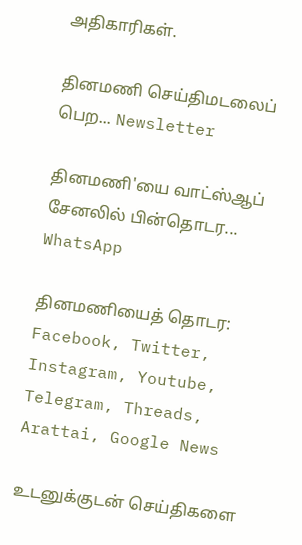அதிகாரிகள்.

தினமணி செய்திமடலைப் பெற... Newsletter

தினமணி'யை வாட்ஸ்ஆப் சேனலில் பின்தொடர... WhatsApp

தினமணியைத் தொடர: Facebook, Twitter, Instagram, Youtube, Telegram, Threads, Arattai, Google News

உடனுக்குடன் செய்திகளை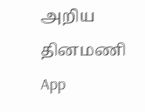அறிய தினமணி App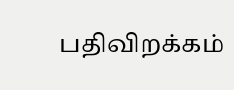பதிவிறக்கம்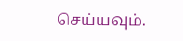செய்யவும்.